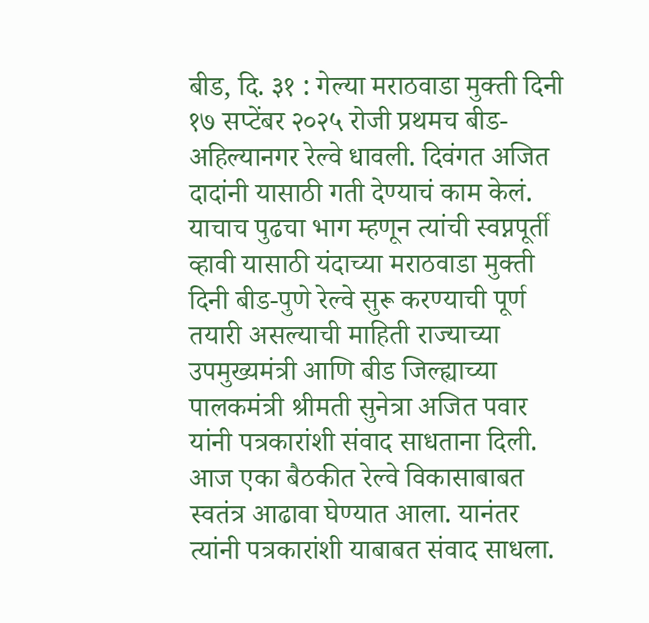बीड, दि. ३१ : गेल्या मराठवाडा मुक्ती दिनी १७ सप्टेंबर २०२५ रोजी प्रथमच बीड-अहिल्यानगर रेल्वे धावली. दिवंगत अजित दादांनी यासाठी गती देण्याचं काम केलं. याचाच पुढचा भाग म्हणून त्यांची स्वप्नपूर्ती व्हावी यासाठी यंदाच्या मराठवाडा मुक्ती दिनी बीड-पुणे रेल्वे सुरू करण्याची पूर्ण तयारी असल्याची माहिती राज्याच्या उपमुख्यमंत्री आणि बीड जिल्ह्याच्या पालकमंत्री श्रीमती सुनेत्रा अजित पवार यांनी पत्रकारांशी संवाद साधताना दिली.
आज एका बैठकीत रेल्वे विकासाबाबत स्वतंत्र आढावा घेण्यात आला. यानंतर त्यांनी पत्रकारांशी याबाबत संवाद साधला.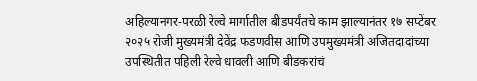अहिल्यानगर-परळी रेल्वे मार्गातील बीडपर्यंतचे काम झाल्यानंतर १७ सप्टेंबर २०२५ रोजी मुख्यमंत्री देवेंद्र फडणवीस आणि उपमुख्यमंत्री अजितदादांच्या उपस्थितीत पहिली रेल्वे धावली आणि बीडकरांचं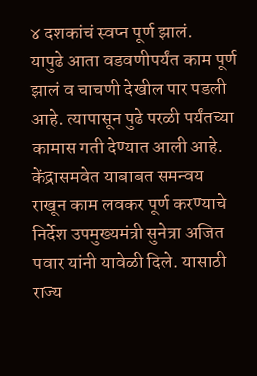४ दशकांचं स्वप्न पूर्ण झालं.
यापुढे आता वडवणीपर्यंत काम पूर्ण झालं व चाचणी देखील पार पडली आहे. त्यापासून पुढे परळी पर्यंतच्या कामास गती देण्यात आली आहे. केंद्रासमवेत याबाबत समन्वय राखून काम लवकर पूर्ण करण्याचे निर्देश उपमुख्यमंत्री सुनेत्रा अजित पवार यांनी यावेळी दिले. यासाठी राज्य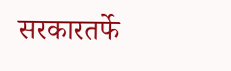सरकारतर्फे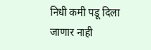निधी कमी पडू दिला जाणार नाही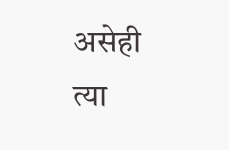असेही त्या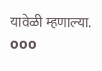यावेळी म्हणाल्या.
ooo